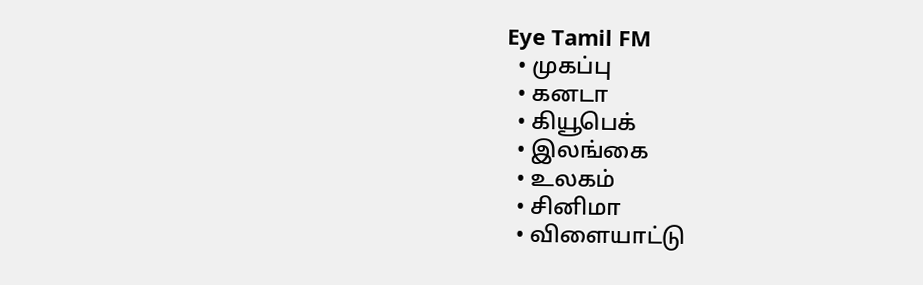Eye Tamil FM
  • முகப்பு
  • கனடா
  • கியூபெக்
  • இலங்கை
  • உலகம்
  • சினிமா
  • விளையாட்டு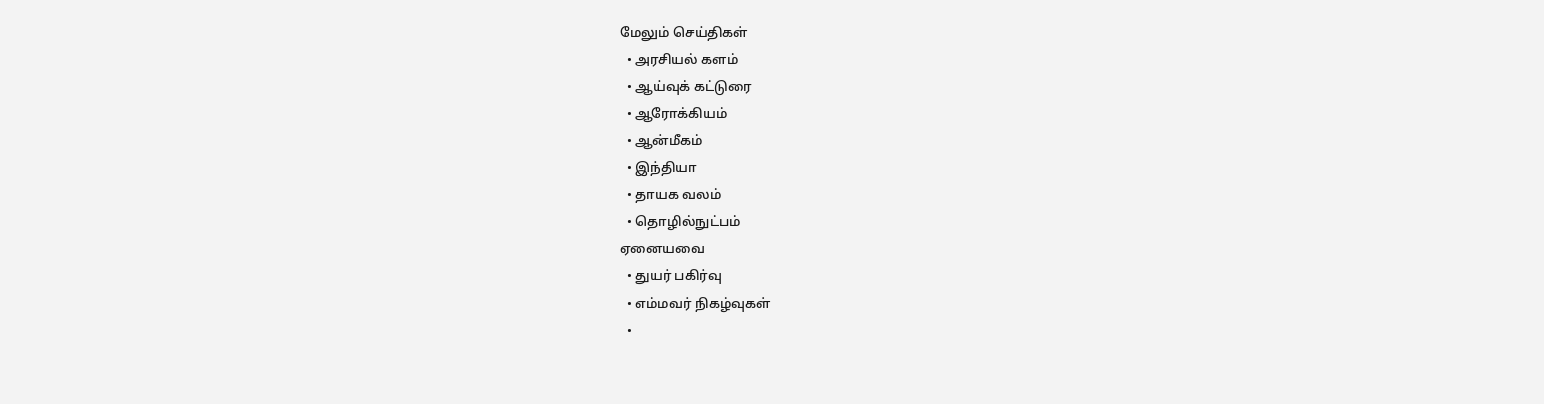மேலும் செய்திகள்
  • அரசியல் களம்
  • ஆய்வுக் கட்டுரை
  • ஆரோக்கியம்
  • ஆன்மீகம்
  • இந்தியா
  • தாயக வலம்
  • தொழில்நுட்பம்
ஏனையவை
  • துயர் பகிர்வு
  • எம்மவர் நிகழ்வுகள்
  •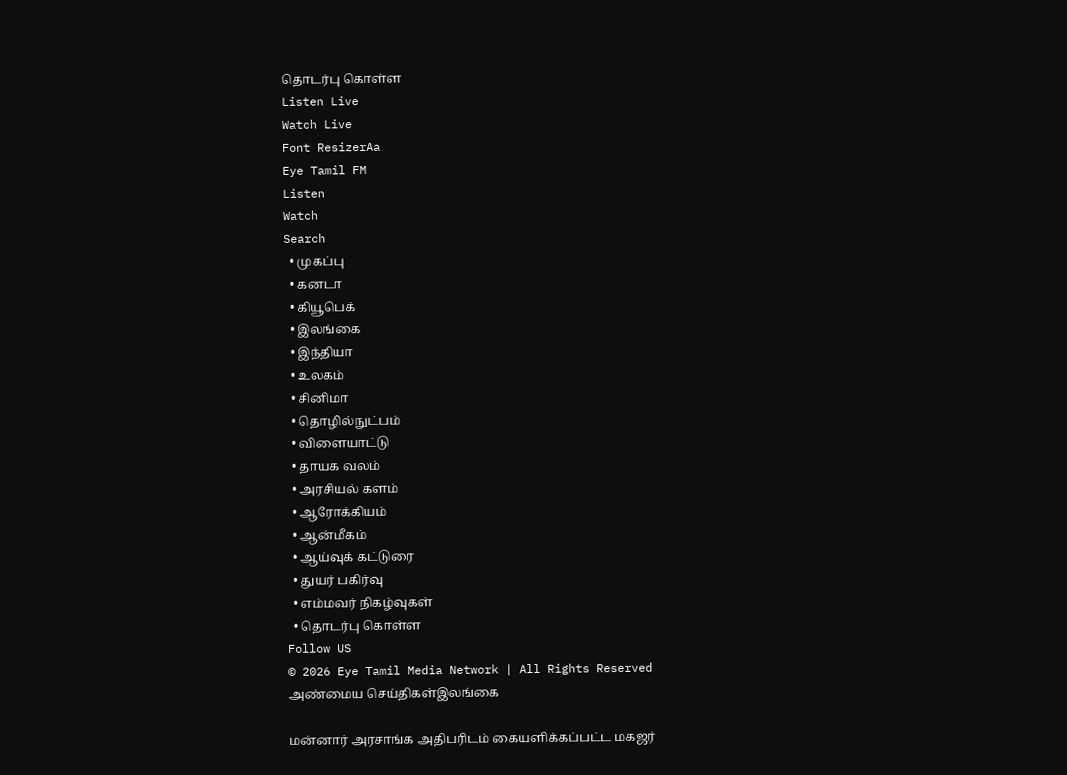தொடர்பு கொள்ள
Listen Live
Watch Live
Font ResizerAa
Eye Tamil FM
Listen
Watch
Search
  • முகப்பு
  • கனடா
  • கியூபெக்
  • இலங்கை
  • இந்தியா
  • உலகம்
  • சினிமா
  • தொழில்நுட்பம்
  • விளையாட்டு
  • தாயக வலம்
  • அரசியல் களம்
  • ஆரோக்கியம்
  • ஆன்மீகம்
  • ஆய்வுக் கட்டுரை
  • துயர் பகிர்வு
  • எம்மவர் நிகழ்வுகள்
  • தொடர்பு கொள்ள
Follow US
© 2026 Eye Tamil Media Network | All Rights Reserved
அண்மைய செய்திகள்இலங்கை

மன்னார் அரசாங்க அதிபரிடம் கையளிக்கப்பட்ட மகஜர்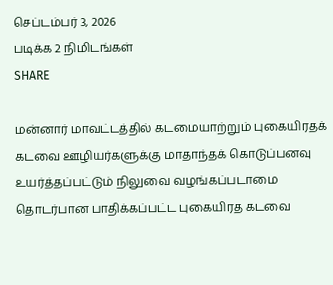செப்டம்பர் 3, 2026
படிக்க 2 நிமிடங்கள்
SHARE

மன்னார் மாவட்டத்தில் கடமையாற்றும் புகையிரதக் கடவை ஊழியர்களுக்கு மாதாந்தக் கொடுப்பனவு உயர்த்தப்பட்டும் நிலுவை வழங்கப்படாமை தொடர்பான பாதிக்கப்பட்ட புகையிரத கடவை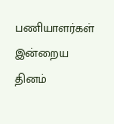பணியாளர்கள் இன்றைய தினம்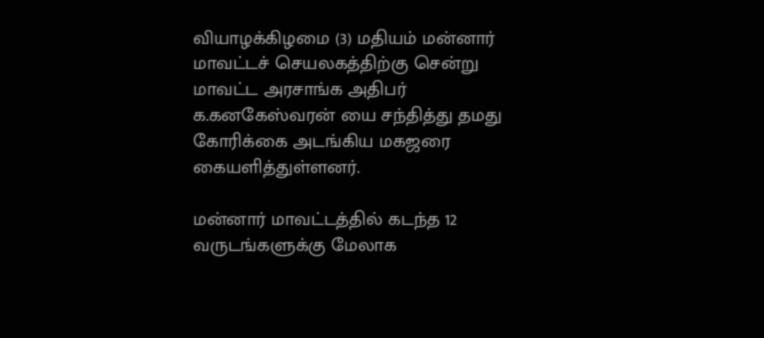வியாழக்கிழமை (3) மதியம் மன்னார் மாவட்டச் செயலகத்திற்கு சென்று மாவட்ட அரசாங்க அதிபர் க.கனகேஸ்வரன் யை சந்தித்து தமது கோரிக்கை அடங்கிய மகஜரை கையளித்துள்ளனர்.

மன்னார் மாவட்டத்தில் கடந்த 12 வருடங்களுக்கு மேலாக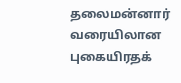தலைமன்னார் வரையிலான புகையிரதக்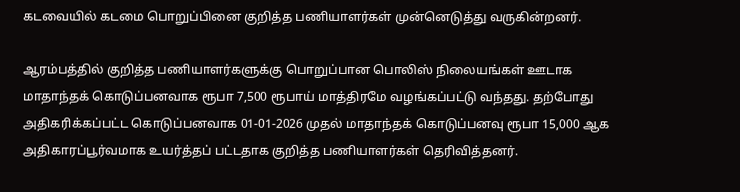கடவையில் கடமை பொறுப்பினை குறித்த பணியாளர்கள் முன்னெடுத்து வருகின்றனர்.

ஆரம்பத்தில் குறித்த பணியாளர்களுக்கு பொறுப்பான பொலிஸ் நிலையங்கள் ஊடாக மாதாந்தக் கொடுப்பனவாக ரூபா 7,500 ரூபாய் மாத்திரமே வழங்கப்பட்டு வந்தது. தற்போது அதிகரிக்கப்பட்ட கொடுப்பனவாக 01-01-2026 முதல் மாதாந்தக் கொடுப்பனவு ரூபா 15,000 ஆக அதிகாரப்பூர்வமாக உயர்த்தப் பட்டதாக குறித்த பணியாளர்கள் தெரிவித்தனர்.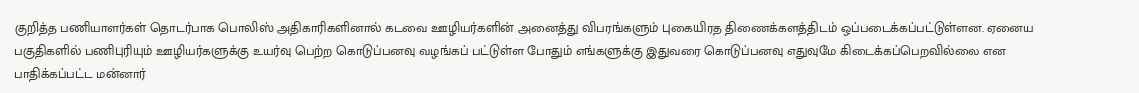குறித்த பணியாளர்கள் தொடர்பாக பொலிஸ் அதிகாரிகளினால் கடவை ஊழியர்களின் அனைத்து விபரங்களும் புகையிரத திணைக்களத்திடம் ஒப்படைக்கப்பட்டுள்ளன. ஏனைய பகுதிகளில் பணிபுரியும் ஊழியர்களுக்கு உயர்வு பெற்ற கொடுப்பனவு வழங்கப் பட்டுள்ள போதும் எங்களுக்கு இதுவரை கொடுப்பனவு எதுவுமே கிடைக்கப்பெறவில்லை என பாதிக்கப்பட்ட மன்னார்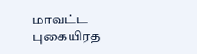மாவட்ட புகையிரத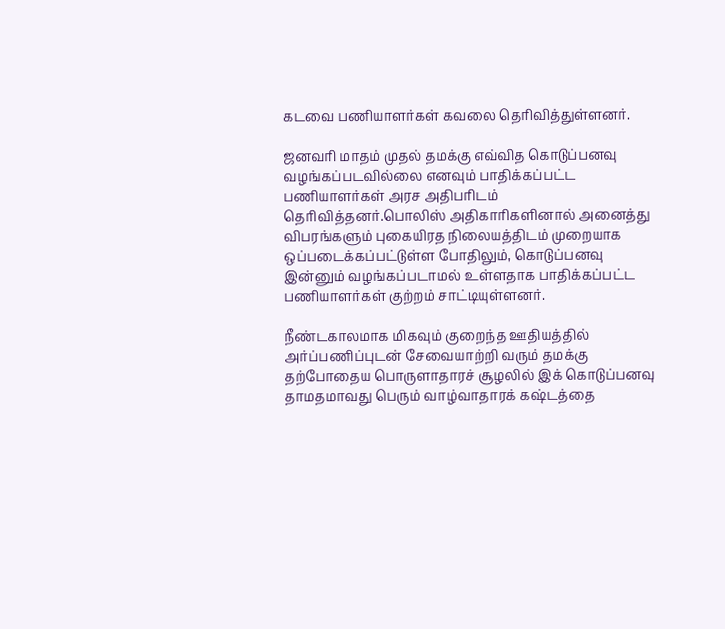கடவை பணியாளர்கள் கவலை தெரிவித்துள்ளனர்.

ஜனவரி மாதம் முதல் தமக்கு எவ்வித கொடுப்பனவு வழங்கப்படவில்லை எனவும் பாதிக்கப்பட்ட பணியாளர்கள் அரச அதிபரிடம் தெரிவித்தனர்.பொலிஸ் அதிகாரிகளினால் அனைத்து விபரங்களும் புகையிரத நிலையத்திடம் முறையாக ஒப்படைக்கப்பட்டுள்ள போதிலும், கொடுப்பனவு இன்னும் வழங்கப்படாமல் உள்ளதாக பாதிக்கப்பட்ட பணியாளர்கள் குற்றம் சாட்டியுள்ளனர்.

நீண்டகாலமாக மிகவும் குறைந்த ஊதியத்தில் அர்ப்பணிப்புடன் சேவையாற்றி வரும் தமக்கு தற்போதைய பொருளாதாரச் சூழலில் இக் கொடுப்பனவு தாமதமாவது பெரும் வாழ்வாதாரக் கஷ்டத்தை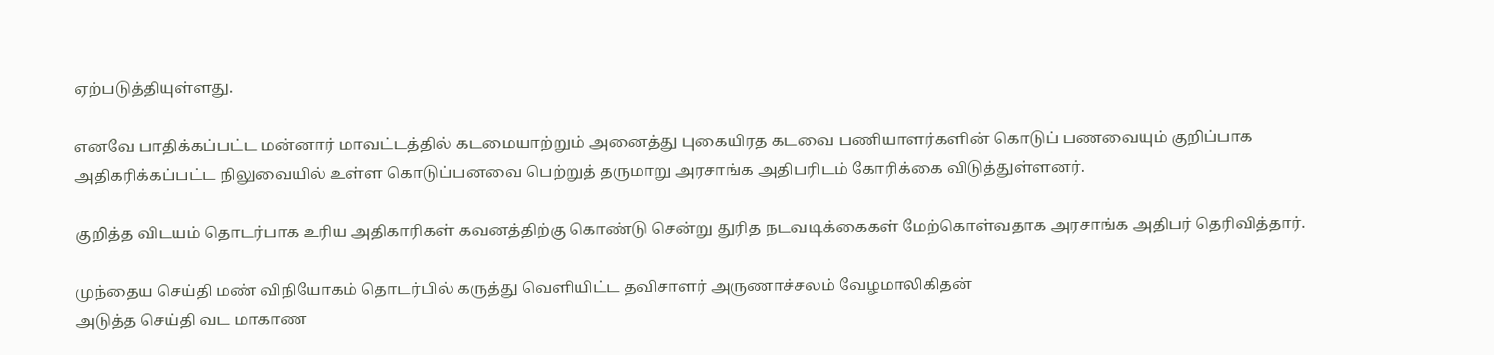ஏற்படுத்தியுள்ளது.

எனவே பாதிக்கப்பட்ட மன்னார் மாவட்டத்தில் கடமையாற்றும் அனைத்து புகையிரத கடவை பணியாளர்களின் கொடுப் பணவையும் குறிப்பாக அதிகரிக்கப்பட்ட நிலுவையில் உள்ள கொடுப்பனவை பெற்றுத் தருமாறு அரசாங்க அதிபரிடம் கோரிக்கை விடுத்துள்ளனர்.

குறித்த விடயம் தொடர்பாக உரிய அதிகாரிகள் கவனத்திற்கு கொண்டு சென்று துரித நடவடிக்கைகள் மேற்கொள்வதாக அரசாங்க அதிபர் தெரிவித்தார்.

முந்தைய செய்தி மண் விநியோகம் தொடர்பில் கருத்து வெளியிட்ட தவிசாளர் அருணாச்சலம் வேழமாலிகிதன்
அடுத்த செய்தி வட மாகாண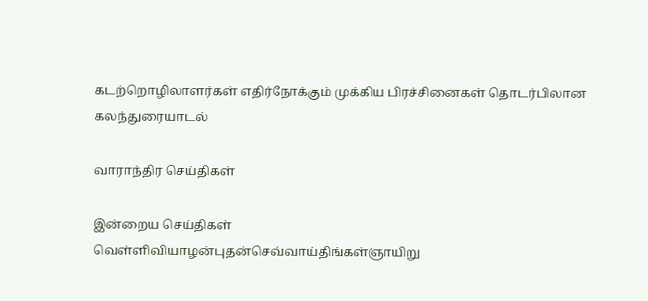கடற்றொழிலாளர்கள் எதிர்நோக்கும் முக்கிய பிரச்சினைகள் தொடர்பிலான கலந்துரையாடல்

வாராந்திர செய்திகள்

இன்றைய செய்திகள்
வெள்ளிவியாழன்புதன்செவ்வாய்திங்கள்ஞாயிறு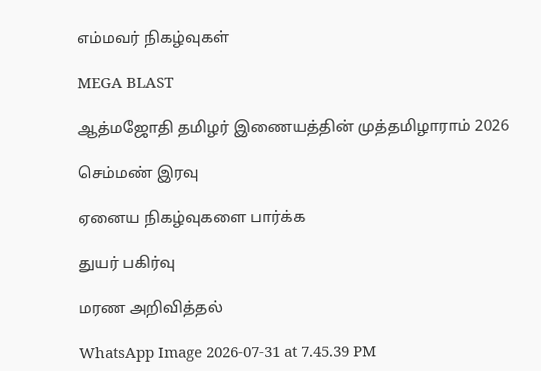எம்மவர் நிகழ்வுகள்

MEGA BLAST

ஆத்மஜோதி தமிழர் இணையத்தின் முத்தமிழாராம் 2026

செம்மண் இரவு

ஏனைய நிகழ்வுகளை பார்க்க

துயர் பகிர்வு

மரண அறிவித்தல்

WhatsApp Image 2026-07-31 at 7.45.39 PM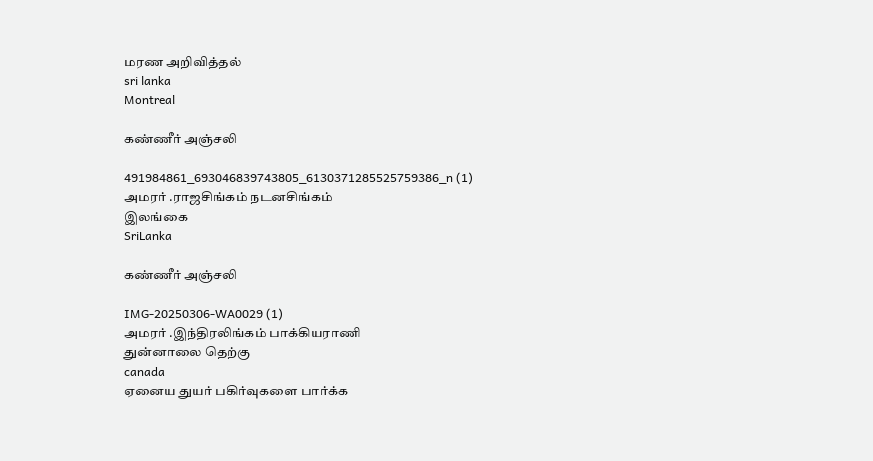மரண அறிவித்தல்
sri lanka
Montreal

கண்ணீர் அஞ்சலி

491984861_693046839743805_6130371285525759386_n (1)
அமரர் .ராஜசிங்கம் நடனசிங்கம்
இலங்கை
SriLanka

கண்ணீர் அஞ்சலி

IMG-20250306-WA0029 (1)
அமரர் .இந்திரலிங்கம் பாக்கியராணி
துன்னாலை தெற்கு
canada
ஏனைய துயர் பகிர்வுகளை பார்க்க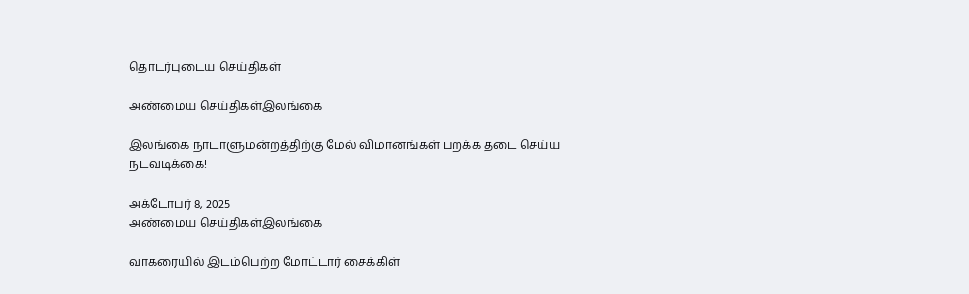தொடர்புடைய செய்திகள்

அண்மைய செய்திகள்இலங்கை

இலங்கை நாடாளுமன்றத்திற்கு மேல் விமானங்கள் பறக்க தடை செய்ய நடவடிக்கை!

அக்டோபர் 8, 2025
அண்மைய செய்திகள்இலங்கை

வாகரையில் இடம்பெற்ற மோட்டார் சைக்கிள்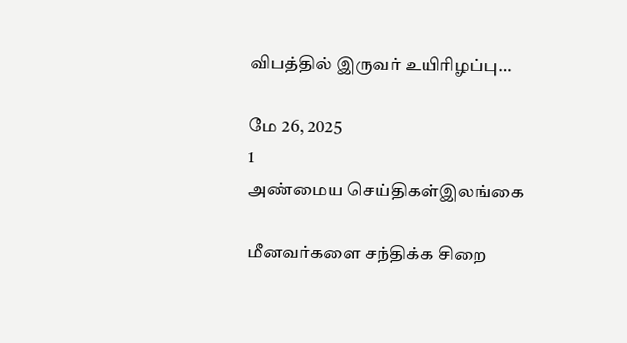விபத்தில் இருவர் உயிரிழப்பு…

மே 26, 2025
1
அண்மைய செய்திகள்இலங்கை

மீனவர்களை சந்திக்க சிறை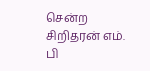சென்ற சிறிதரன் எம். பி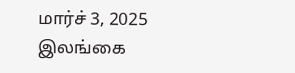மார்ச் 3, 2025
இலங்கை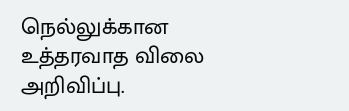நெல்லுக்கான உத்தரவாத விலை அறிவிப்பு.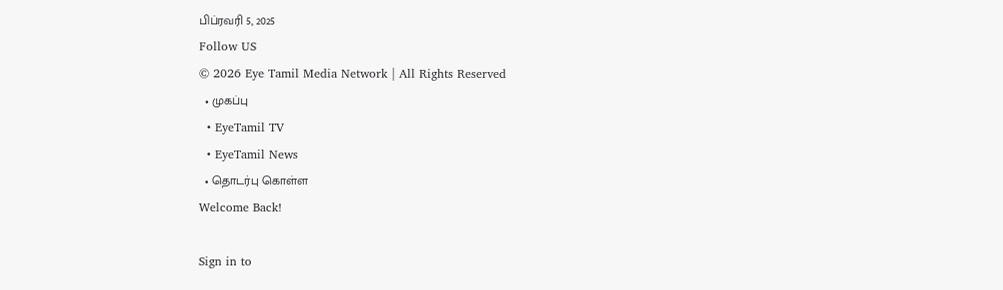பிப்ரவரி 5, 2025
Follow US
© 2026 Eye Tamil Media Network | All Rights Reserved
  • முகப்பு
  • EyeTamil TV
  • EyeTamil News
  • தொடர்பு கொள்ள
Welcome Back!

Sign in to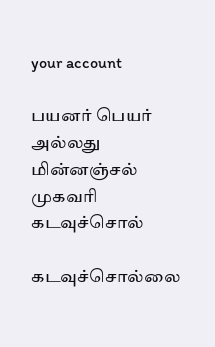your account

பயனர் பெயர் அல்லது மின்னஞ்சல் முகவரி
கடவுச்சொல்

கடவுச்சொல்லை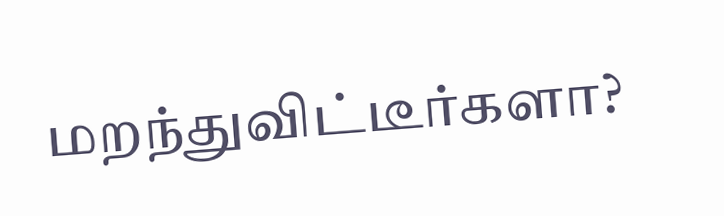மறந்துவிட்டீர்களா?